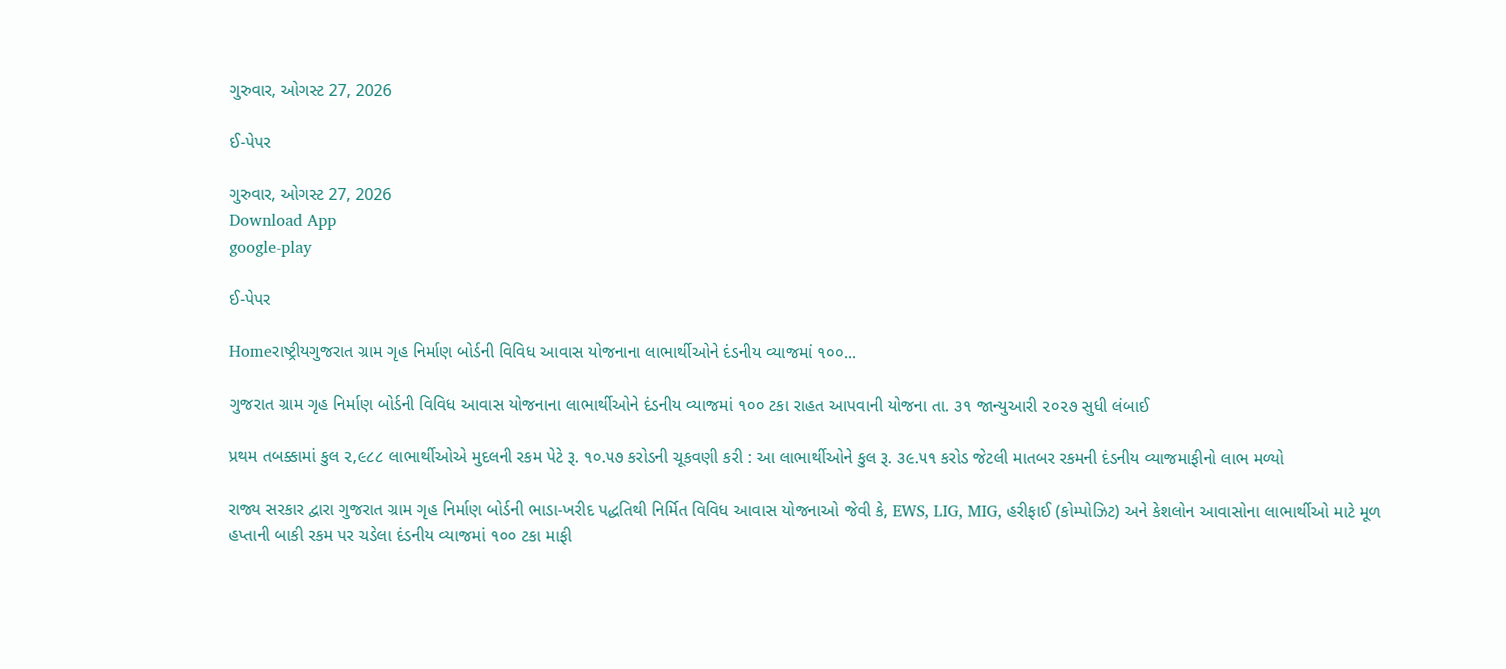ગુરુવાર, ઓગસ્ટ 27, 2026

ઈ-પેપર

ગુરુવાર, ઓગસ્ટ 27, 2026
Download App
google-play

ઈ-પેપર

Homeરાષ્ટ્રીયગુજરાત ગ્રામ ગૃહ નિર્માણ બોર્ડની વિવિધ આવાસ યોજનાના લાભાર્થીઓને દંડનીય વ્યાજમાં ૧૦૦...

ગુજરાત ગ્રામ ગૃહ નિર્માણ બોર્ડની વિવિધ આવાસ યોજનાના લાભાર્થીઓને દંડનીય વ્યાજમાં ૧૦૦ ટકા રાહત આપવાની યોજના તા. ૩૧ જાન્યુઆરી ૨૦૨૭ સુધી લંબાઈ

પ્રથમ તબક્કામાં કુલ ૨,૯૮૮ લાભાર્થીઓએ મુદલની રકમ પેટે રૂ. ૧૦.૫૭ કરોડની ચૂકવણી કરી : આ લાભાર્થીઓને કુલ રૂ. ૩૯.૫૧ કરોડ જેટલી માતબર રકમની દંડનીય વ્યાજમાફીનો લાભ મળ્યો

રાજ્ય સરકાર દ્વારા ગુજરાત ગ્રામ ગૃહ નિર્માણ બોર્ડની ભાડા-ખરીદ પદ્ધતિથી નિર્મિત વિવિધ આવાસ યોજનાઓ જેવી કે, EWS, LIG, MIG, હરીફાઈ (કોમ્પોઝિટ) અને કેશલોન આવાસોના લાભાર્થીઓ માટે મૂળ હપ્તાની બાકી રકમ પર ચડેલા દંડનીય વ્યાજમાં ૧૦૦ ટકા માફી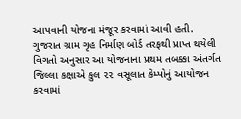આપવાની યોજના મંજૂર કરવામાં આવી હતી.
ગુજરાત ગ્રામ ગૃહ નિર્માણ બોર્ડ તરફથી પ્રાપ્ત થયેલી વિગતો અનુસાર આ યોજનાના પ્રથમ તબક્કા અંતર્ગત જિલ્લા કક્ષાએ કુલ ૨૨ વસૂલાત કેમ્પોનું આયોજન કરવામાં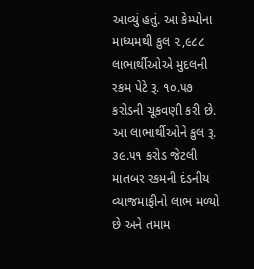આવ્યું હતું. આ કેમ્પોના માધ્યમથી કુલ ૨,૯૮૮ લાભાર્થીઓએ મુદલની રકમ પેટે રૂ. ૧૦.૫૭ કરોડની ચૂકવણી કરી છે. આ લાભાર્થીઓને કુલ રૂ. ૩૯.૫૧ કરોડ જેટલી માતબર રકમની દંડનીય વ્યાજમાફીનો લાભ મળ્યો છે અને તમામ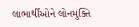લાભાર્થીઓને લોનમુક્તિ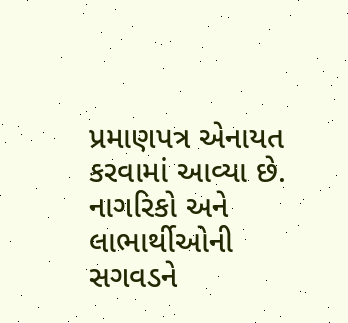પ્રમાણપત્ર એનાયત કરવામાં આવ્યા છે.
નાગરિકો અને લાભાર્થીઓની સગવડને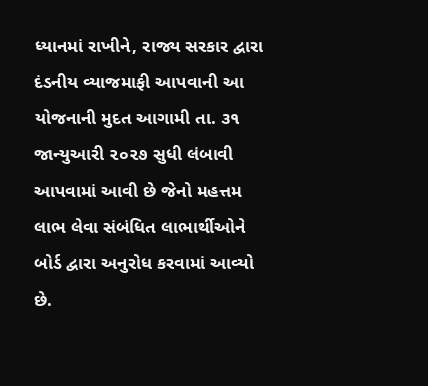ધ્યાનમાં રાખીને, રાજ્ય સરકાર દ્વારા દંડનીય વ્યાજમાફી આપવાની આ યોજનાની મુદત આગામી તા. ૩૧ જાન્યુઆરી ૨૦૨૭ સુધી લંબાવી આપવામાં આવી છે જેનો મહત્તમ લાભ લેવા સંબંધિત લાભાર્થીઓને બોર્ડ દ્વારા અનુરોધ કરવામાં આવ્યો છે.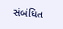સંબંધિત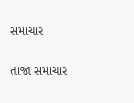સમાચાર

તાજા સમાચાર